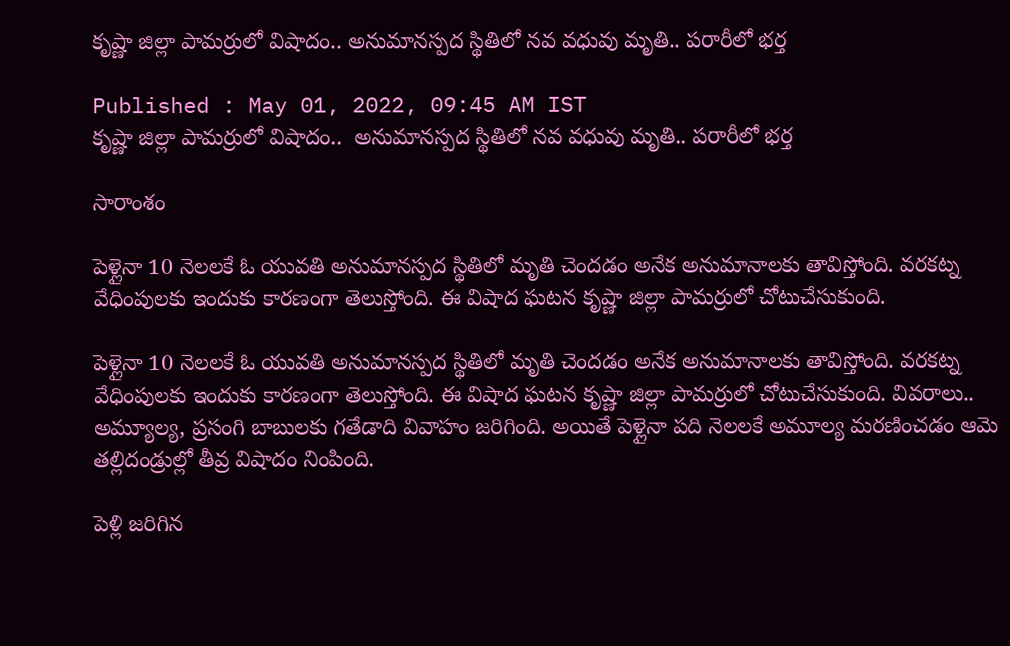కృష్ణా జిల్లా పామర్రులో విషాదం.. అనుమానస్పద స్థితిలో నవ వధువు మృతి.. పరారీలో భర్త

Published : May 01, 2022, 09:45 AM IST
కృష్ణా జిల్లా పామర్రులో విషాదం..  అనుమానస్పద స్థితిలో నవ వధువు మృతి.. పరారీలో భర్త

సారాంశం

పెళ్లైనా 10 నెలలకే ఓ యువతి అనుమానస్పద స్థితిలో మృతి చెందడం అనేక అనుమానాలకు తావిస్తోంది. వరకట్న వేధింపులకు ఇందుకు కారణంగా తెలుస్తోంది. ఈ విషాద ఘటన కృష్ణా జిల్లా పామర్రులో చోటుచేసుకుంది.

పెళ్లైనా 10 నెలలకే ఓ యువతి అనుమానస్పద స్థితిలో మృతి చెందడం అనేక అనుమానాలకు తావిస్తోంది. వరకట్న వేధింపులకు ఇందుకు కారణంగా తెలుస్తోంది. ఈ విషాద ఘటన కృష్ణా జిల్లా పామర్రులో చోటుచేసుకుంది. వివరాలు.. అమ్యూల్య, ప్రసంగి బాబులకు గతేడాది వివాహం జరిగింది. అయితే పెళ్లైనా పది నెలలకే అమూల్య మరణించడం ఆమె తల్లిదండ్రుల్లో తీవ్ర విషాదం నింపింది.

పెళ్లి జరిగిన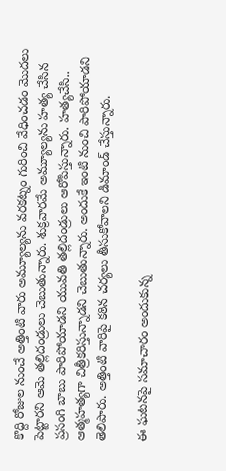కొద్ది రోజుల నుంచే అత్తింటి వారు అమ్యూల్యను వరకట్నం గురించి వేధించడం మొదలు పెట్టారని ఆమె తల్లిదండ్రులు చెబుతున్నారు. శుక్రవారమే అమ్యూల్యను హత్య చేసిన ప్రసంగి బాబు పారిపోయాడని యువతి తల్లిదండ్రులు ఆరోపిస్తున్నారు. హత్యచేసి.. ఆత్మహత్యగా చిత్రీకరిస్తున్నాడని చెబుతున్నారు. అందుకే ఇంటి నుంచి పారిపోయాడని తెలిపారు. అత్తింటి వారిపై కఠిన చర్యలు తీసుకోవాలని డిమాండ్ చేస్తున్నారు.

ఈ ఘటనపై సమాచారం అందుకున్న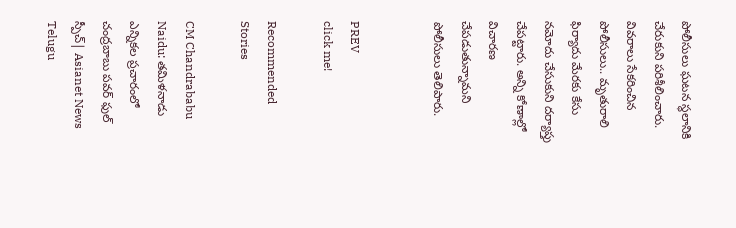పోలీసులు ఘటన స్థలానికి చేరుకుని పరిశీలించారు. వివరాలు సేకరించిన పోలీసులు.. మృతురాలి ఫిర్యాదు మేరకు కేసు నమోదు చేసుకుని దర్యాప్తు చేపట్టారు. అన్ని కోణాల్లో విచారణ చేపడుతున్నామని పోలీసులు తెలిపారు.


PREV
click me!

Recommended Stories

CM Chandrababu Naidu: తమిళనాడు ఎన్నికల ప్రచారంలో చంద్రబాబు పవర్ ఫుల్ స్పీచ్| Asianet News Telugu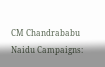CM Chandrababu Naidu Campaigns: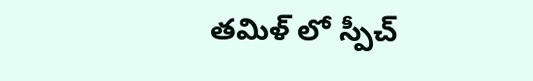తమిళ్ లో స్పీచ్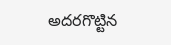అదరగొట్టిన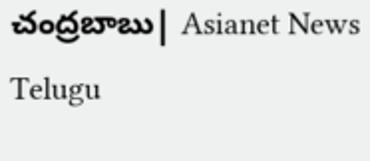చంద్రబాబు| Asianet News Telugu